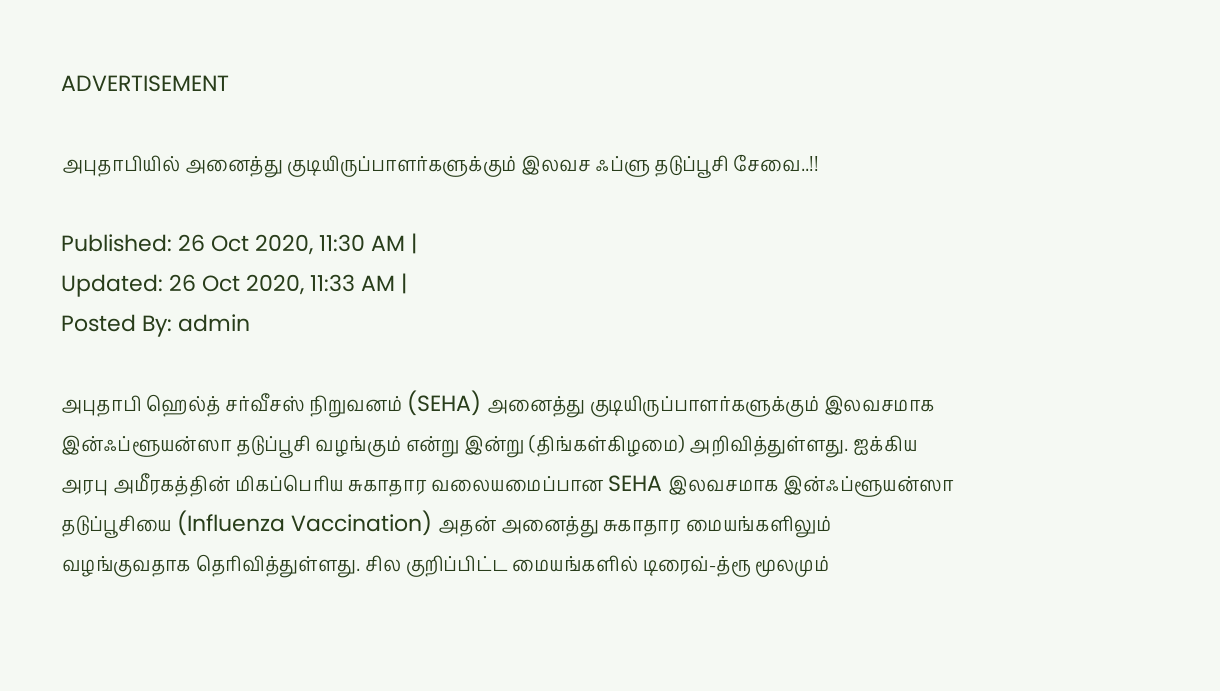ADVERTISEMENT

அபுதாபியில் அனைத்து குடியிருப்பாளர்களுக்கும் இலவச ஃப்ளு தடுப்பூசி சேவை..!!

Published: 26 Oct 2020, 11:30 AM |
Updated: 26 Oct 2020, 11:33 AM |
Posted By: admin

அபுதாபி ஹெல்த் சர்வீசஸ் நிறுவனம் (SEHA) அனைத்து குடியிருப்பாளர்களுக்கும் இலவசமாக இன்ஃப்ளூயன்ஸா தடுப்பூசி வழங்கும் என்று இன்று (திங்கள்கிழமை) அறிவித்துள்ளது. ஐக்கிய அரபு அமீரகத்தின் மிகப்பெரிய சுகாதார வலையமைப்பான SEHA இலவசமாக இன்ஃப்ளூயன்ஸா தடுப்பூசியை (Influenza Vaccination) அதன் அனைத்து சுகாதார மையங்களிலும் வழங்குவதாக தெரிவித்துள்ளது. சில குறிப்பிட்ட மையங்களில் டிரைவ்-த்ரூ மூலமும்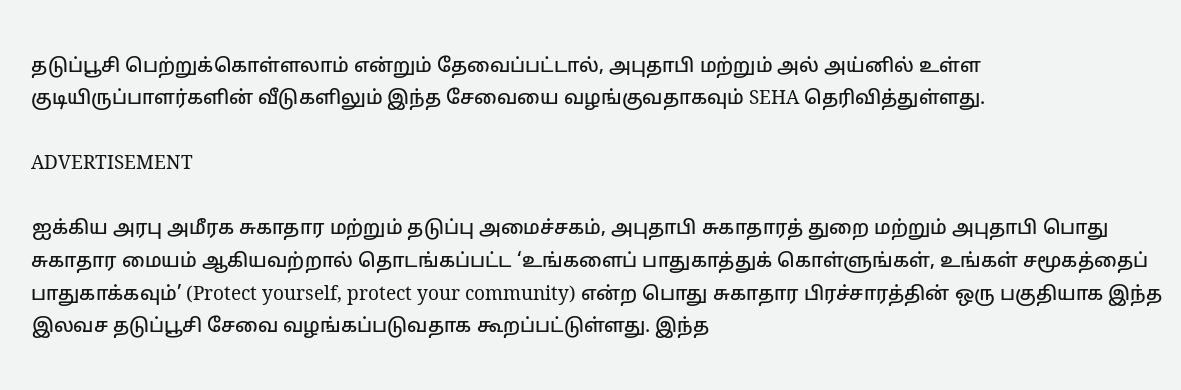தடுப்பூசி பெற்றுக்கொள்ளலாம் என்றும் தேவைப்பட்டால், அபுதாபி மற்றும் அல் அய்னில் உள்ள குடியிருப்பாளர்களின் வீடுகளிலும் இந்த சேவையை வழங்குவதாகவும் SEHA தெரிவித்துள்ளது.

ADVERTISEMENT

ஐக்கிய அரபு அமீரக சுகாதார மற்றும் தடுப்பு அமைச்சகம், அபுதாபி சுகாதாரத் துறை மற்றும் அபுதாபி பொது சுகாதார மையம் ஆகியவற்றால் தொடங்கப்பட்ட ‘உங்களைப் பாதுகாத்துக் கொள்ளுங்கள், உங்கள் சமூகத்தைப் பாதுகாக்கவும்’ (Protect yourself, protect your community) என்ற பொது சுகாதார பிரச்சாரத்தின் ஒரு பகுதியாக இந்த இலவச தடுப்பூசி சேவை வழங்கப்படுவதாக கூறப்பட்டுள்ளது. இந்த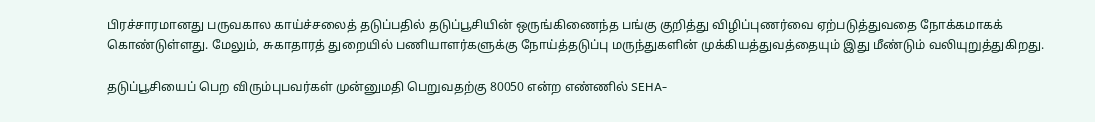பிரச்சாரமானது பருவகால காய்ச்சலைத் தடுப்பதில் தடுப்பூசியின் ஒருங்கிணைந்த பங்கு குறித்து விழிப்புணர்வை ஏற்படுத்துவதை நோக்கமாகக் கொண்டுள்ளது. மேலும், சுகாதாரத் துறையில் பணியாளர்களுக்கு நோய்த்தடுப்பு மருந்துகளின் முக்கியத்துவத்தையும் இது மீண்டும் வலியுறுத்துகிறது.

தடுப்பூசியைப் பெற விரும்புபவர்கள் முன்னுமதி பெறுவதற்கு 80050 என்ற எண்ணில் SEHA-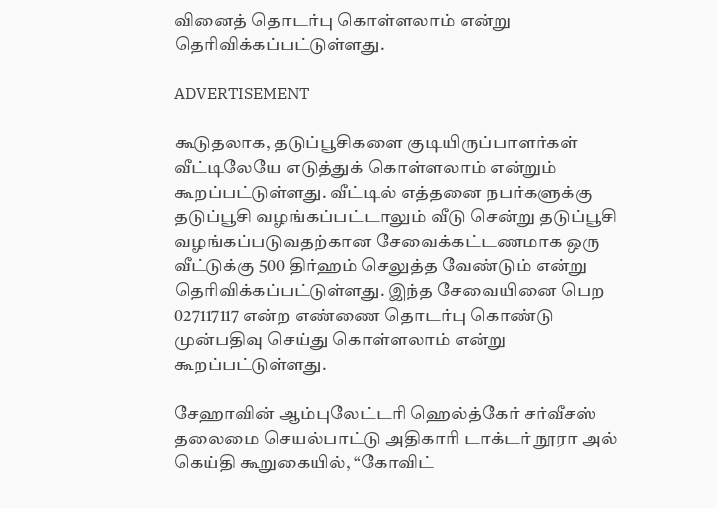வினைத் தொடர்பு கொள்ளலாம் என்று தெரிவிக்கப்பட்டுள்ளது.

ADVERTISEMENT

கூடுதலாக, தடுப்பூசிகளை குடியிருப்பாளர்கள் வீட்டிலேயே எடுத்துக் கொள்ளலாம் என்றும் கூறப்பட்டுள்ளது. வீட்டில் எத்தனை நபர்களுக்கு தடுப்பூசி வழங்கப்பட்டாலும் வீடு சென்று தடுப்பூசி வழங்கப்படுவதற்கான சேவைக்கட்டணமாக ஒரு வீட்டுக்கு 500 திர்ஹம் செலுத்த வேண்டும் என்று தெரிவிக்கப்பட்டுள்ளது. இந்த சேவையினை பெற 027117117 என்ற எண்ணை தொடர்பு கொண்டு முன்பதிவு செய்து கொள்ளலாம் என்று கூறப்பட்டுள்ளது.

சேஹாவின் ஆம்புலேட்டரி ஹெல்த்கேர் சர்வீசஸ் தலைமை செயல்பாட்டு அதிகாரி டாக்டர் நூரா அல் கெய்தி கூறுகையில், “கோவிட்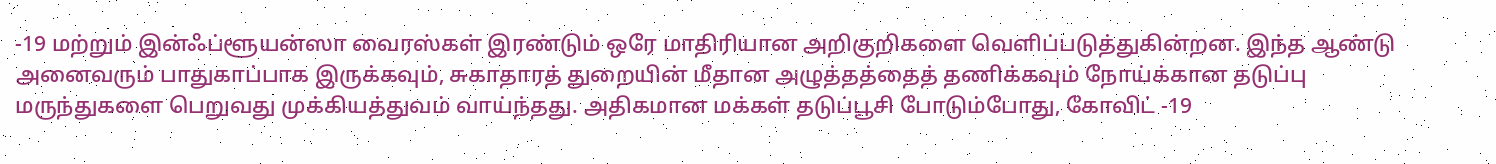-19 மற்றும் இன்ஃப்ளூயன்ஸா வைரஸ்கள் இரண்டும் ஒரே மாதிரியான அறிகுறிகளை வெளிப்படுத்துகின்றன. இந்த ஆண்டு அனைவரும் பாதுகாப்பாக இருக்கவும், சுகாதாரத் துறையின் மீதான அழுத்தத்தைத் தணிக்கவும் நோய்க்கான தடுப்பு மருந்துகளை பெறுவது முக்கியத்துவம் வாய்ந்தது. அதிகமான மக்கள் தடுப்பூசி போடும்போது, கோவிட் -19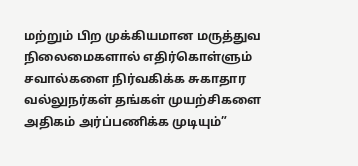மற்றும் பிற முக்கியமான மருத்துவ நிலைமைகளால் எதிர்கொள்ளும் சவால்களை நிர்வகிக்க சுகாதார வல்லுநர்கள் தங்கள் முயற்சிகளை அதிகம் அர்ப்பணிக்க முடியும்”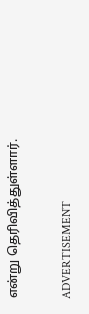என்று தெரிவித்துள்ளார்.

ADVERTISEMENT